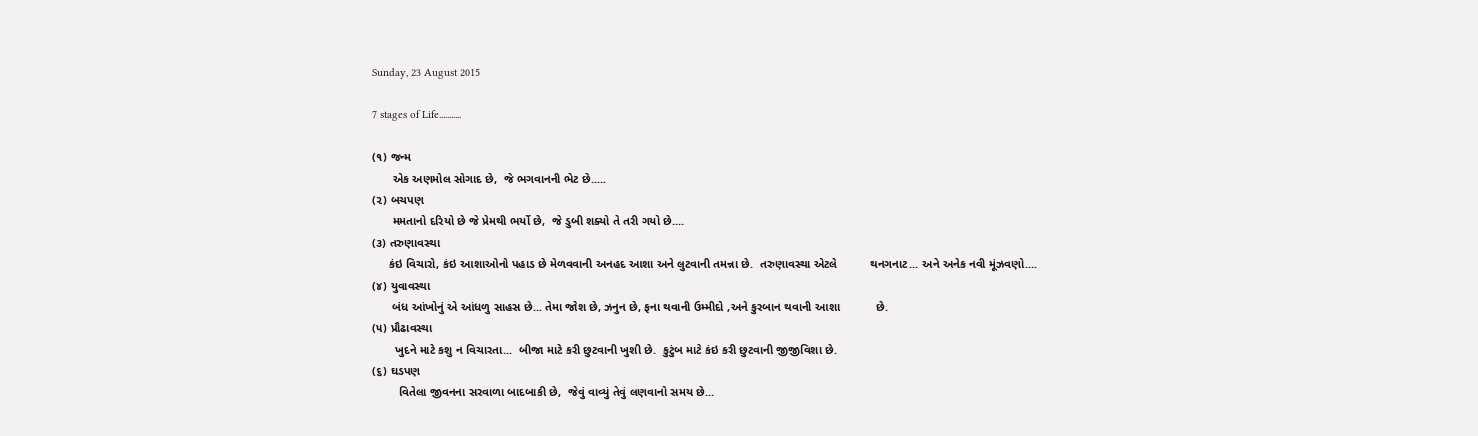Sunday, 23 August 2015

7 stages of Life...........

(૧) જન્મ
      એક અણમોલ સોગાદ છે,  જે ભગવાનની ભેટ છે.....
(૨) બચપણ
      મમતાનો દરિયો છે જે પ્રેમથી ભર્યો છે,  જે ડુબી શક્યો તે તરી ગયો છે....
(૩) તરુણાવસ્થા
     કંઇ વિચારો, કંઇ આશાઓનો પહાડ છે મેળવવાની અનહદ આશા અને લુટવાની તમન્ના છે.  તરુણાવસ્થા એટલે          થનગનાટ... અને અનેક નવી મૂંઝવણો....
(૪) યુવાવસ્થા
      બંધ આંખોનું એ આંધળુ સાહસ છે... તેમા જોશ છે, ઝનુન છે, ફના થવાની ઉમ્મીદો ,અને કુરબાન થવાની આશા           છે.
(૫) પ્રૌઢાવસ્થા
       ખુદને માટે કશુ ન વિચારતા...  બીજા માટે કરી છુટવાની ખુશી છે.  કુટુંબ માટે કંઇ કરી છુટવાની જીજીવિશા છે.
(૬) ઘડપણ
        વિતેલા જીવનના સરવાળા બાદબાકી છે,  જેવું વાવ્યું તેવું લણવાનો સમય છે...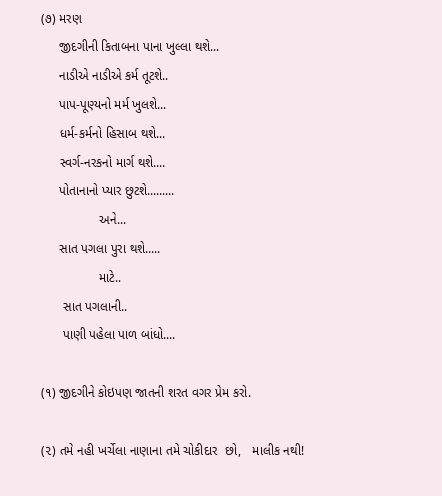(૭) મરણ
     જીદગીની કિતાબના પાના ખુલ્લા થશે...
     નાડીએ નાડીએ કર્મ તૂટશે..
     પાપ-પૂણ્યનો મર્મ ખુલશે...
     ધર્મ-કર્મનો હિસાબ થશે...
     સ્વર્ગ-નરકનો માર્ગ થશે....
     પોતાનાનો પ્યાર છુટશે.........
                અને...
     સાત પગલા પુરા થશે.....
                માટે..
      સાત પગલાની..
      પાણી પહેલા પાળ બાંધો....

(૧) જીદગીને કોઇપણ જાતની શરત વગર પ્રેમ કરો.

(૨) તમે નહી ખર્ચેલા નાણાના તમે ચોકીદાર  છો,   માલીક નથી!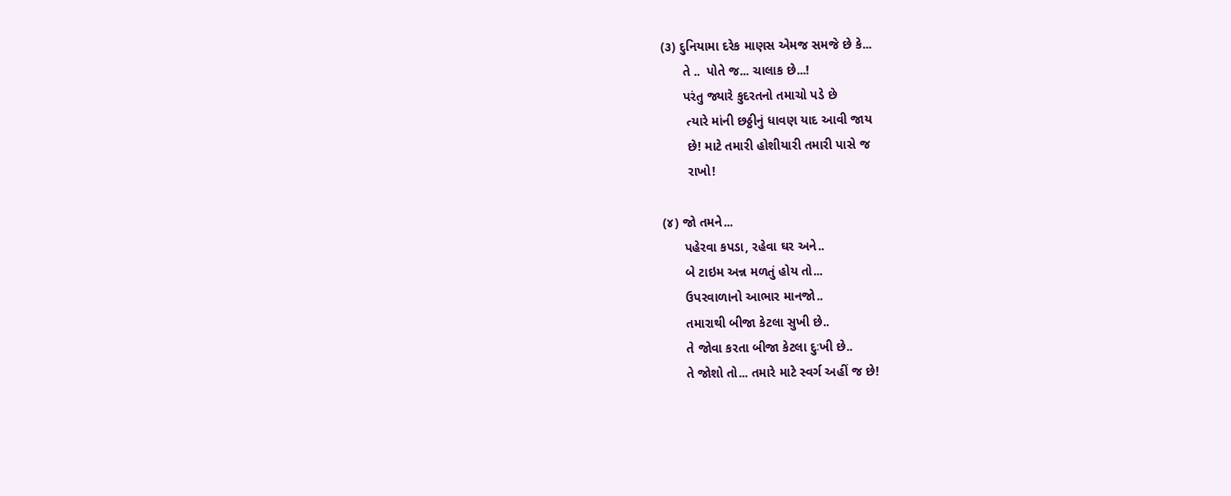(૩) દુનિયામા દરેક માણસ એમજ સમજે છે કે...
      તે ..  પોતે જ... ચાલાક છે...!
      પરંતુ જ્યારે કુદરતનો તમાચો પડે છે
       ત્યારે માંની છઠ્ઠીનું ધાવણ યાદ આવી જાય
       છે! માટે તમારી હોશીયારી તમારી પાસે જ
       રાખો!

(૪) જો તમને...
      પહેરવા કપડા, રહેવા ઘર અને..
      બે ટાઇમ અન્ન મળતું હોય તો...
      ઉપરવાળાનો આભાર માનજો..
      તમારાથી બીજા કેટલા સુખી છે..
      તે જોવા કરતા બીજા કેટલા દુઃખી છે..
      તે જોશો તો... તમારે માટે સ્વર્ગ અહીં જ છે!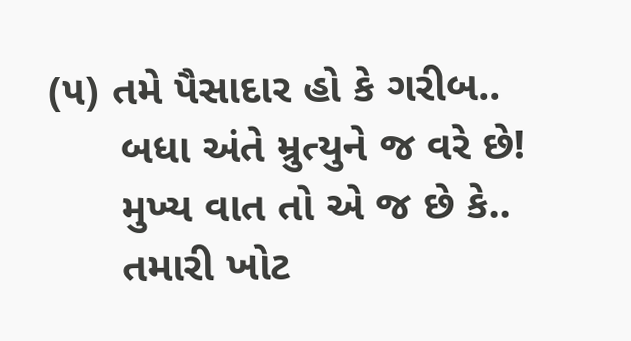(૫) તમે પૈસાદાર હો કે ગરીબ..
      બધા અંતે મ્રુત્યુને જ વરે છે!
      મુખ્ય વાત તો એ જ છે કે..
      તમારી ખોટ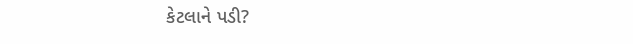કેટલાને પડી?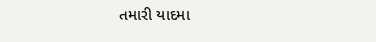તમારી યાદમા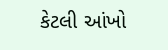કેટલી આંખો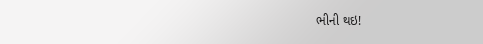ભીની થઇ!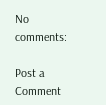No comments:

Post a Comment